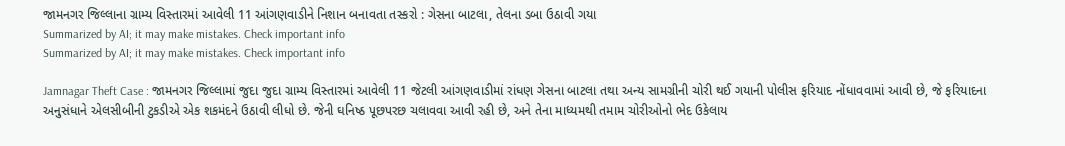જામનગર જિલ્લાના ગ્રામ્ય વિસ્તારમાં આવેલી 11 આંગણવાડીને નિશાન બનાવતા તસ્કરો : ગેસના બાટલા, તેલના ડબા ઉઠાવી ગયા
Summarized by AI; it may make mistakes. Check important info
Summarized by AI; it may make mistakes. Check important info

Jamnagar Theft Case : જામનગર જિલ્લામાં જુદા જુદા ગ્રામ્ય વિસ્તારમાં આવેલી 11 જેટલી આંગણવાડીમાં રાંધણ ગેસના બાટલા તથા અન્ય સામગ્રીની ચોરી થઈ ગયાની પોલીસ ફરિયાદ નોંધાવવામાં આવી છે, જે ફરિયાદના અનુસંધાને એલસીબીની ટુકડીએ એક શકમંદને ઉઠાવી લીધો છે. જેની ઘનિષ્ઠ પૂછપરછ ચલાવવા આવી રહી છે, અને તેના માધ્યમથી તમામ ચોરીઓનો ભેદ ઉકેલાય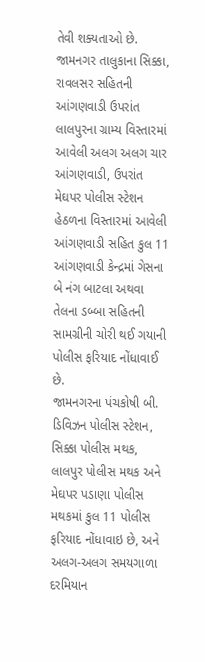તેવી શક્યતાઓ છે.
જામનગર તાલુકાના સિક્કા, રાવલસર સહિતની આંગણવાડી ઉપરાંત લાલપુરના ગ્રામ્ય વિસ્તારમાં આવેલી અલગ અલગ ચાર આંગણવાડી, ઉપરાંત મેઘપર પોલીસ સ્ટેશન હેઠળના વિસ્તારમાં આવેલી આંગણવાડી સહિત કુલ 11 આંગણવાડી કેન્દ્રમાં ગેસના બે નંગ બાટલા અથવા તેલના ડબ્બા સહિતની સામગ્રીની ચોરી થઈ ગયાની પોલીસ ફરિયાદ નોંધાવાઈ છે.
જામનગરના પંચકોષી બી. ડિવિઝન પોલીસ સ્ટેશન, સિક્કા પોલીસ મથક, લાલપુર પોલીસ મથક અને મેઘપર પડાણા પોલીસ મથકમાં કુલ 11 પોલીસ ફરિયાદ નોંધાવાઇ છે, અને અલગ-અલગ સમયગાળા દરમિયાન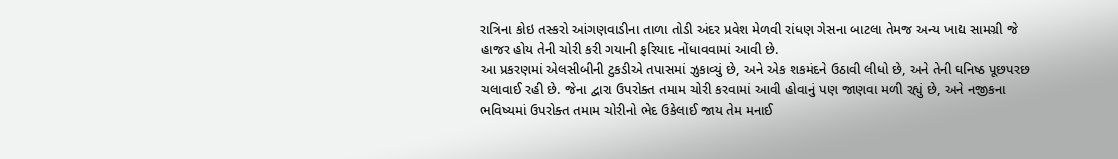રાત્રિના કોઇ તસ્કરો આંગણવાડીના તાળા તોડી અંદર પ્રવેશ મેળવી રાંધણ ગેસના બાટલા તેમજ અન્ય ખાદ્ય સામગ્રી જે હાજર હોય તેની ચોરી કરી ગયાની ફરિયાદ નોંધાવવામાં આવી છે.
આ પ્રકરણમાં એલસીબીની ટુકડીએ તપાસમાં ઝુકાવ્યું છે, અને એક શકમંદને ઉઠાવી લીધો છે, અને તેની ઘનિષ્ઠ પૂછપરછ ચલાવાઈ રહી છે. જેના દ્વારા ઉપરોક્ત તમામ ચોરી કરવામાં આવી હોવાનું પણ જાણવા મળી રહ્યું છે, અને નજીકના ભવિષ્યમાં ઉપરોક્ત તમામ ચોરીનો ભેદ ઉકેલાઈ જાય તેમ મનાઈ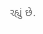રહ્યું છે.